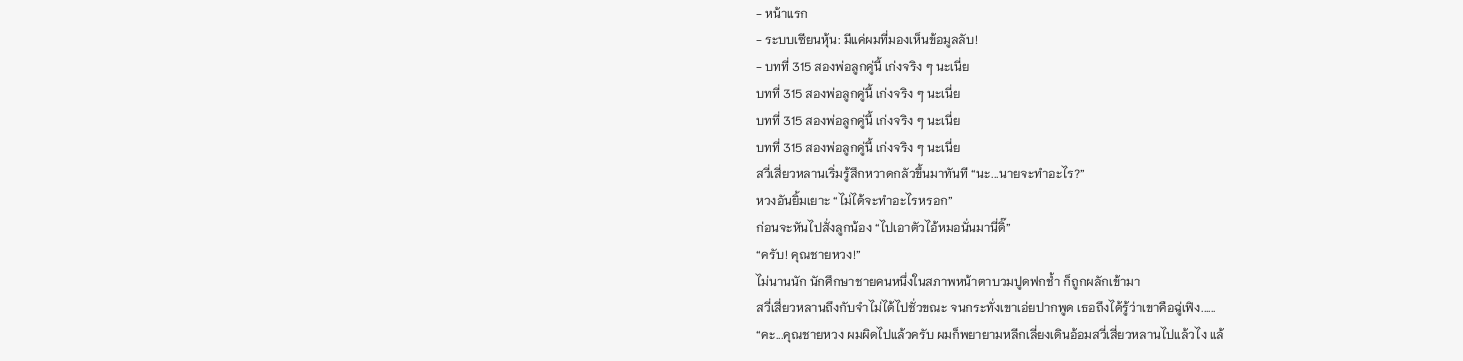- หน้าแรก
- ระบบเซียนหุ้น: มีแค่ผมที่มองเห็นข้อมูลลับ!
- บทที่ 315 สองพ่อลูกคู่นี้ เก่งจริง ๆ นะเนี่ย
บทที่ 315 สองพ่อลูกคู่นี้ เก่งจริง ๆ นะเนี่ย
บทที่ 315 สองพ่อลูกคู่นี้ เก่งจริง ๆ นะเนี่ย
บทที่ 315 สองพ่อลูกคู่นี้ เก่งจริง ๆ นะเนี่ย
สวี่เสี่ยวหลานเริ่มรู้สึกหวาดกลัวขึ้นมาทันที “นะ...นายจะทำอะไร?”
หวงอันยิ้มเยาะ “ไม่ได้จะทำอะไรหรอก”
ก่อนจะหันไปสั่งลูกน้อง “ไปเอาตัวไอ้หมอนั่นมานี่ดิ๊”
“ครับ! คุณชายหวง!”
ไม่นานนัก นักศึกษาชายคนหนึ่งในสภาพหน้าตาบวมปูดฟกช้ำ ก็ถูกผลักเข้ามา
สวี่เสี่ยวหลานถึงกับจำไม่ได้ไปชั่วขณะ จนกระทั่งเขาเอ่ยปากพูด เธอถึงได้รู้ว่าเขาคือฉู่เฟิง......
“คะ...คุณชายหวง ผมผิดไปแล้วครับ ผมก็พยายามหลีกเลี่ยงเดินอ้อมสวี่เสี่ยวหลานไปแล้วไง แล้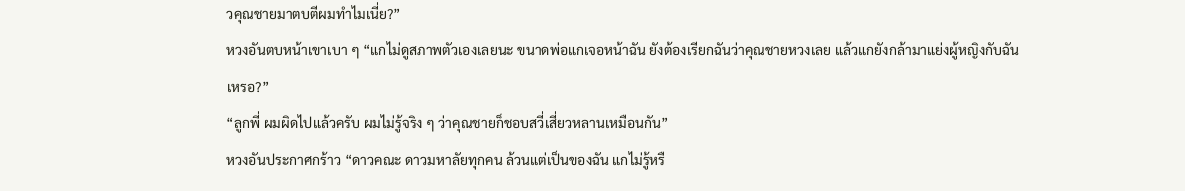วคุณชายมาตบตีผมทำไมเนี่ย?”
หวงอันตบหน้าเขาเบา ๆ “แกไม่ดูสภาพตัวเองเลยนะ ขนาดพ่อแกเจอหน้าฉัน ยังต้องเรียกฉันว่าคุณชายหวงเลย แล้วแกยังกล้ามาแย่งผู้หญิงกับฉันเหรอ?”
“ลูกพี่ ผมผิดไปแล้วครับ ผมไม่รู้จริง ๆ ว่าคุณชายก็ชอบสวี่เสี่ยวหลานเหมือนกัน”
หวงอันประกาศกร้าว “ดาวคณะ ดาวมหาลัยทุกคน ล้วนแต่เป็นของฉัน แกไม่รู้หรื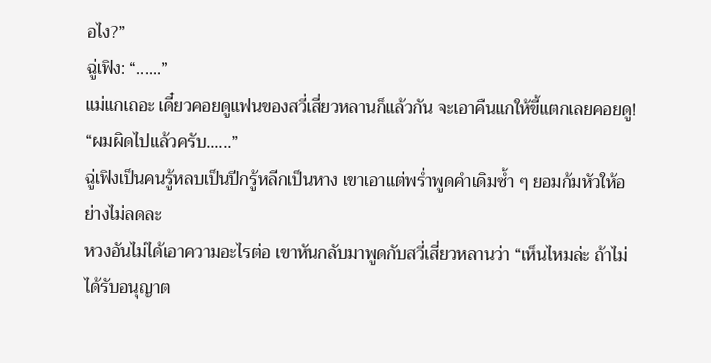อไง?”
ฉู่เฟิง: “......”
แม่แกเถอะ เดี๋ยวคอยดูแฟนของสวี่เสี่ยวหลานก็แล้วกัน จะเอาคืนแกให้ขี้แตกเลยคอยดู!
“ผมผิดไปแล้วครับ......”
ฉู่เฟิงเป็นคนรู้หลบเป็นปีกรู้หลีกเป็นหาง เขาเอาแต่พร่ำพูดคำเดิมซ้ำ ๆ ยอมก้มหัวให้อย่างไม่ลดละ
หวงอันไม่ได้เอาความอะไรต่อ เขาหันกลับมาพูดกับสวี่เสี่ยวหลานว่า “เห็นไหมล่ะ ถ้าไม่ได้รับอนุญาต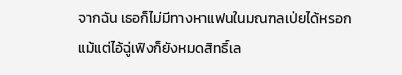จากฉัน เธอก็ไม่มีทางหาแฟนในมณฑลเป่ยได้หรอก แม้แต่ไอ้ฉู่เฟิงก็ยังหมดสิทธิ์เล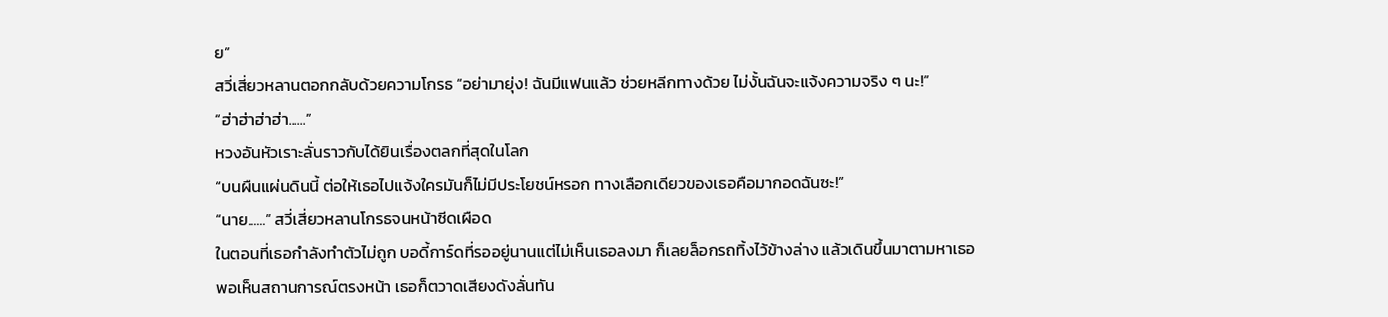ย”
สวี่เสี่ยวหลานตอกกลับด้วยความโกรธ “อย่ามายุ่ง! ฉันมีแฟนแล้ว ช่วยหลีกทางด้วย ไม่งั้นฉันจะแจ้งความจริง ๆ นะ!”
“ฮ่าฮ่าฮ่าฮ่า......”
หวงอันหัวเราะลั่นราวกับได้ยินเรื่องตลกที่สุดในโลก
“บนผืนแผ่นดินนี้ ต่อให้เธอไปแจ้งใครมันก็ไม่มีประโยชน์หรอก ทางเลือกเดียวของเธอคือมากอดฉันซะ!”
“นาย......” สวี่เสี่ยวหลานโกรธจนหน้าซีดเผือด
ในตอนที่เธอกำลังทำตัวไม่ถูก บอดี้การ์ดที่รออยู่นานแต่ไม่เห็นเธอลงมา ก็เลยล็อกรถทิ้งไว้ข้างล่าง แล้วเดินขึ้นมาตามหาเธอ
พอเห็นสถานการณ์ตรงหน้า เธอก็ตวาดเสียงดังลั่นทัน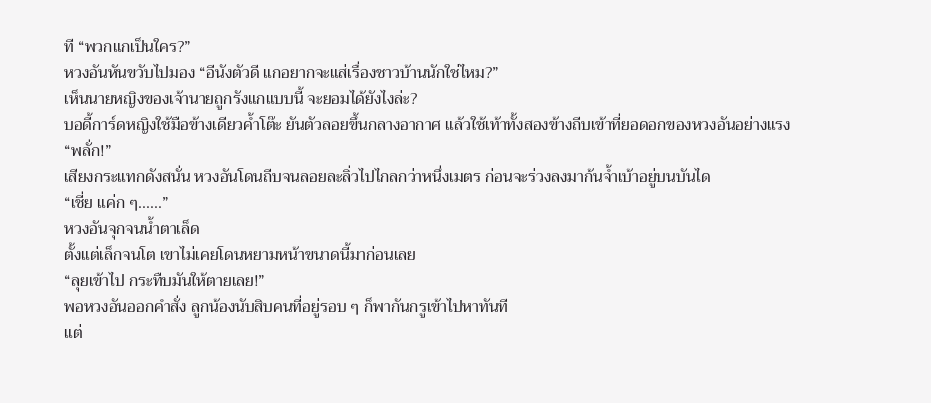ที “พวกแกเป็นใคร?”
หวงอันหันขวับไปมอง “อีนังตัวดี แกอยากจะแส่เรื่องชาวบ้านนักใช่ไหม?”
เห็นนายหญิงของเจ้านายถูกรังแกแบบนี้ จะยอมได้ยังไงล่ะ?
บอดี้การ์ดหญิงใช้มือข้างเดียวค้ำโต๊ะ ยันตัวลอยขึ้นกลางอากาศ แล้วใช้เท้าทั้งสองข้างถีบเข้าที่ยอดอกของหวงอันอย่างแรง
“พลั่ก!”
เสียงกระแทกดังสนั่น หวงอันโดนถีบจนลอยละลิ่วไปไกลกว่าหนึ่งเมตร ก่อนจะร่วงลงมาก้นจ้ำเบ้าอยู่บนบันได
“เชี่ย แค่ก ๆ......”
หวงอันจุกจนน้ำตาเล็ด
ตั้งแต่เล็กจนโต เขาไม่เคยโดนหยามหน้าขนาดนี้มาก่อนเลย
“ลุยเข้าไป กระทืบมันให้ตายเลย!”
พอหวงอันออกคำสั่ง ลูกน้องนับสิบคนที่อยู่รอบ ๆ ก็พากันกรูเข้าไปหาทันที
แต่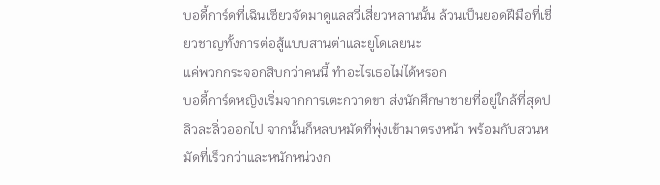บอดี้การ์ดที่เฉินเซียวจัดมาดูแลสวี่เสี่ยวหลานนั้น ล้วนเป็นยอดฝีมือที่เชี่ยวชาญทั้งการต่อสู้แบบสานต่าและยูโดเลยนะ
แค่พวกกระจอกสิบกว่าคนนี้ ทำอะไรเธอไม่ได้หรอก
บอดี้การ์ดหญิงเริ่มจากการเตะกวาดขา ส่งนักศึกษาชายที่อยู่ใกล้ที่สุดปลิวละลิ่วออกไป จากนั้นก็หลบหมัดที่พุ่งเข้ามาตรงหน้า พร้อมกับสวนหมัดที่เร็วกว่าและหนักหน่วงก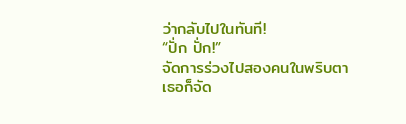ว่ากลับไปในทันที!
“ปั่ก ปั่ก!”
จัดการร่วงไปสองคนในพริบตา เธอก็จัด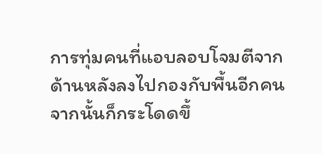การทุ่มคนที่แอบลอบโจมตีจากด้านหลังลงไปกองกับพื้นอีกคน จากนั้นก็กระโดดขึ้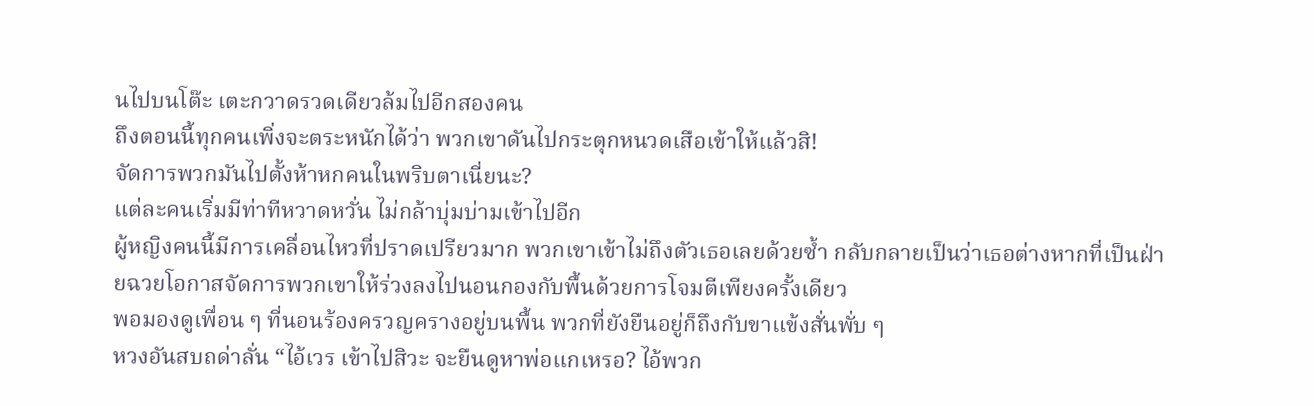นไปบนโต๊ะ เตะกวาดรวดเดียวล้มไปอีกสองคน
ถึงตอนนี้ทุกคนเพิ่งจะตระหนักได้ว่า พวกเขาดันไปกระตุกหนวดเสือเข้าให้แล้วสิ!
จัดการพวกมันไปตั้งห้าหกคนในพริบตาเนี่ยนะ?
แต่ละคนเริ่มมีท่าทีหวาดหวั่น ไม่กล้าบุ่มบ่ามเข้าไปอีก
ผู้หญิงคนนี้มีการเคลื่อนไหวที่ปราดเปรียวมาก พวกเขาเข้าไม่ถึงตัวเธอเลยด้วยซ้ำ กลับกลายเป็นว่าเธอต่างหากที่เป็นฝ่ายฉวยโอกาสจัดการพวกเขาให้ร่วงลงไปนอนกองกับพื้นด้วยการโจมตีเพียงครั้งเดียว
พอมองดูเพื่อน ๆ ที่นอนร้องครวญครางอยู่บนพื้น พวกที่ยังยืนอยู่ก็ถึงกับขาแข้งสั่นพั่บ ๆ
หวงอันสบถด่าลั่น “ไอ้เวร เข้าไปสิวะ จะยืนดูหาพ่อแกเหรอ? ไอ้พวก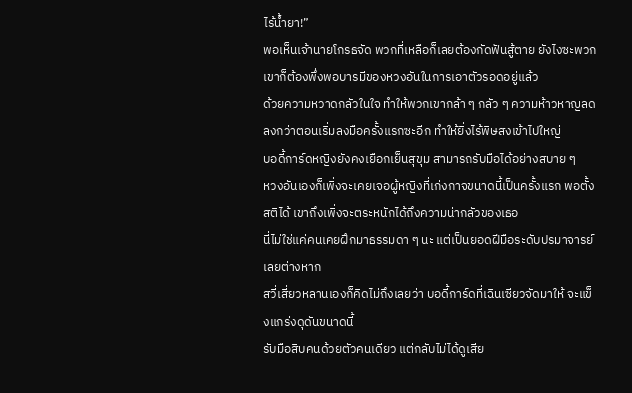ไร้น้ำยา!”
พอเห็นเจ้านายโกรธจัด พวกที่เหลือก็เลยต้องกัดฟันสู้ตาย ยังไงซะพวกเขาก็ต้องพึ่งพอบารมีของหวงอันในการเอาตัวรอดอยู่แล้ว
ด้วยความหวาดกลัวในใจ ทำให้พวกเขากล้า ๆ กลัว ๆ ความห้าวหาญลดลงกว่าตอนเริ่มลงมือครั้งแรกซะอีก ทำให้ยิ่งไร้พิษสงเข้าไปใหญ่
บอดี้การ์ดหญิงยังคงเยือกเย็นสุขุม สามารถรับมือได้อย่างสบาย ๆ
หวงอันเองก็เพิ่งจะเคยเจอผู้หญิงที่เก่งกาจขนาดนี้เป็นครั้งแรก พอตั้งสติได้ เขาถึงเพิ่งจะตระหนักได้ถึงความน่ากลัวของเธอ
นี่ไม่ใช่แค่คนเคยฝึกมาธรรมดา ๆ นะ แต่เป็นยอดฝีมือระดับปรมาจารย์เลยต่างหาก
สวี่เสี่ยวหลานเองก็คิดไม่ถึงเลยว่า บอดี้การ์ดที่เฉินเซียวจัดมาให้ จะแข็งแกร่งดุดันขนาดนี้
รับมือสิบคนด้วยตัวคนเดียว แต่กลับไม่ได้ดูเสีย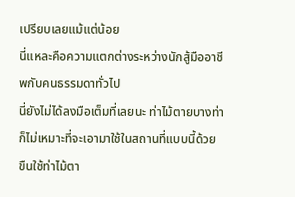เปรียบเลยแม้แต่น้อย
นี่แหละคือความแตกต่างระหว่างนักสู้มืออาชีพกับคนธรรมดาทั่วไป
นี่ยังไม่ได้ลงมือเต็มที่เลยนะ ท่าไม้ตายบางท่าก็ไม่เหมาะที่จะเอามาใช้ในสถานที่แบบนี้ด้วย
ขืนใช้ท่าไม้ตา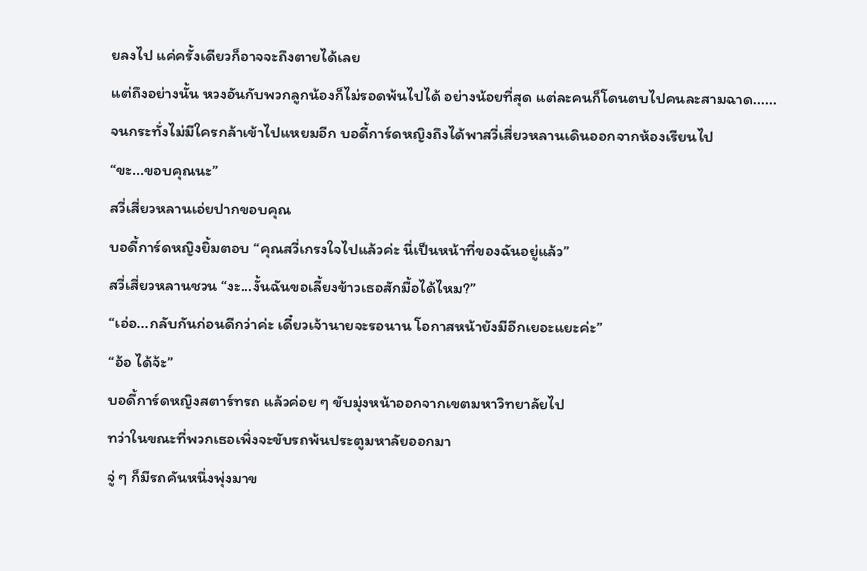ยลงไป แค่ครั้งเดียวก็อาจจะถึงตายได้เลย
แต่ถึงอย่างนั้น หวงอันกับพวกลูกน้องก็ไม่รอดพ้นไปได้ อย่างน้อยที่สุด แต่ละคนก็โดนตบไปคนละสามฉาด......
จนกระทั่งไม่มีใครกล้าเข้าไปแหยมอีก บอดี้การ์ดหญิงถึงได้พาสวี่เสี่ยวหลานเดินออกจากห้องเรียนไป
“ขะ...ขอบคุณนะ”
สวี่เสี่ยวหลานเอ่ยปากขอบคุณ
บอดี้การ์ดหญิงยิ้มตอบ “คุณสวี่เกรงใจไปแล้วค่ะ นี่เป็นหน้าที่ของฉันอยู่แล้ว”
สวี่เสี่ยวหลานชวน “งะ...งั้นฉันขอเลี้ยงข้าวเธอสักมื้อได้ไหม?”
“เอ่อ...กลับกันก่อนดีกว่าค่ะ เดี๋ยวเจ้านายจะรอนาน โอกาสหน้ายังมีอีกเยอะแยะค่ะ”
“อ้อ ได้จ้ะ”
บอดี้การ์ดหญิงสตาร์ทรถ แล้วค่อย ๆ ขับมุ่งหน้าออกจากเขตมหาวิทยาลัยไป
ทว่าในขณะที่พวกเธอเพิ่งจะขับรถพ้นประตูมหาลัยออกมา
จู่ ๆ ก็มีรถคันหนึ่งพุ่งมาข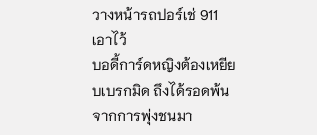วางหน้ารถปอร์เช่ 911 เอาไว้
บอดี้การ์ดหญิงต้องเหยียบเบรกมิด ถึงได้รอดพ้นจากการพุ่งชนมา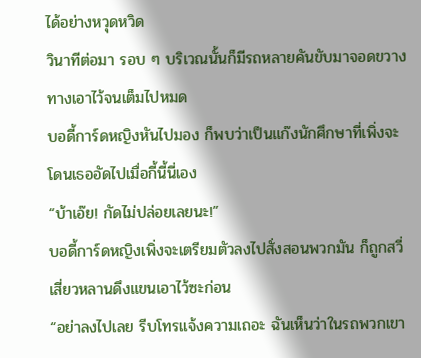ได้อย่างหวุดหวิด
วินาทีต่อมา รอบ ๆ บริเวณนั้นก็มีรถหลายคันขับมาจอดขวางทางเอาไว้จนเต็มไปหมด
บอดี้การ์ดหญิงหันไปมอง ก็พบว่าเป็นแก๊งนักศึกษาที่เพิ่งจะโดนเธออัดไปเมื่อกี้นี้นี่เอง
“บ้าเอ๊ย! กัดไม่ปล่อยเลยนะ!”
บอดี้การ์ดหญิงเพิ่งจะเตรียมตัวลงไปสั่งสอนพวกมัน ก็ถูกสวี่เสี่ยวหลานดึงแขนเอาไว้ซะก่อน
“อย่าลงไปเลย รีบโทรแจ้งความเถอะ ฉันเห็นว่าในรถพวกเขา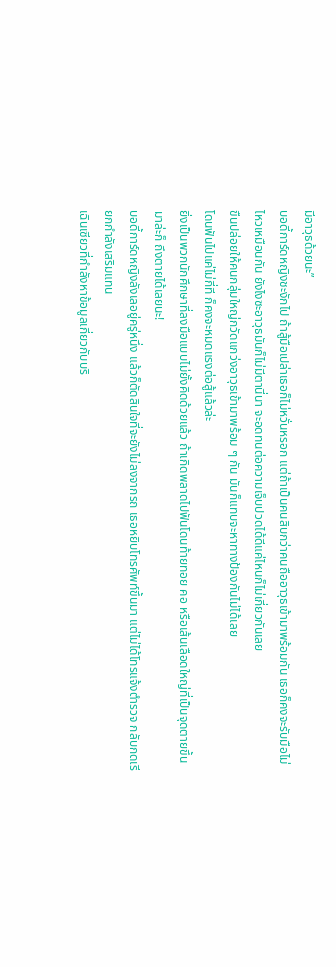มีอาวุธด้วยนะ”
บอดี้การ์ดหญิงชะงักไป ถ้าสู้มือเปล่าเธอก็ไม่หวั่นหรอก แต่ถ้าเป็นคนสิบกว่าคนถืออาวุธเข้ามาพร้อมกัน เธอก็คงจะรับมือไม่ไหวเหมือนกัน ยังไงซะอาวุธมันก็ไม่มีตานี่นา จะอดทนต่อความเจ็บปวดได้ดีแค่ไหนก็ไม่เกี่ยวกันเลย
ขืนปล่อยให้คนกลุ่มใหญ่กวัดแกว่งอาวุธเข้ามาพร้อม ๆ กัน มันก็แทบจะหาทางป้องกันไม่ได้เลย
โดนฟันไปแค่ไม่กี่ที ก็คงจะหมดแรงต่อสู้แล้วล่ะ
ยิ่งเป็นพวกนักศึกษาที่ลงมือแบบไม่ยั้งคิดด้วยแล้ว ถ้าเกิดพลาดไปฟันโดนท้ายทอย คอ หรือเส้นเลือดใหญ่ที่เป็นจุดตายขึ้นมาล่ะก็ ถึงตายได้เลยนะ!
บอดี้การ์ดหญิงลังเลอยู่ครู่หนึ่ง แล้วก็ตัดสินใจที่จะยังไม่ลงจากรถ เธอหยิบโทรศัพท์ขึ้นมา แต่ไม่ได้โทรแจ้งตำรวจ กลับกดเรียกกำลังเสริมแทน
เฉินเซียวที่กำลังหาข้อมูลเกี่ยวกับบริ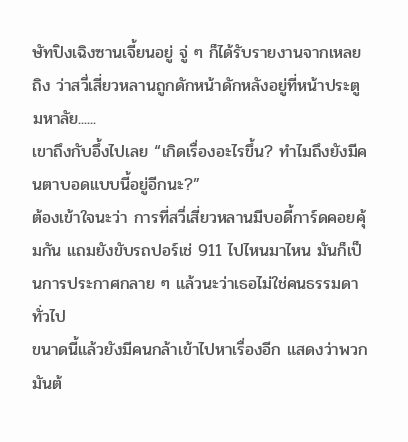ษัทปิงเฉิงซานเจี้ยนอยู่ จู่ ๆ ก็ได้รับรายงานจากเหลยถิง ว่าสวี่เสี่ยวหลานถูกดักหน้าดักหลังอยู่ที่หน้าประตูมหาลัย......
เขาถึงกับอึ้งไปเลย “เกิดเรื่องอะไรขึ้น? ทำไมถึงยังมีคนตาบอดแบบนี้อยู่อีกนะ?”
ต้องเข้าใจนะว่า การที่สวี่เสี่ยวหลานมีบอดี้การ์ดคอยคุ้มกัน แถมยังขับรถปอร์เช่ 911 ไปไหนมาไหน มันก็เป็นการประกาศกลาย ๆ แล้วนะว่าเธอไม่ใช่คนธรรมดาทั่วไป
ขนาดนี้แล้วยังมีคนกล้าเข้าไปหาเรื่องอีก แสดงว่าพวกมันต้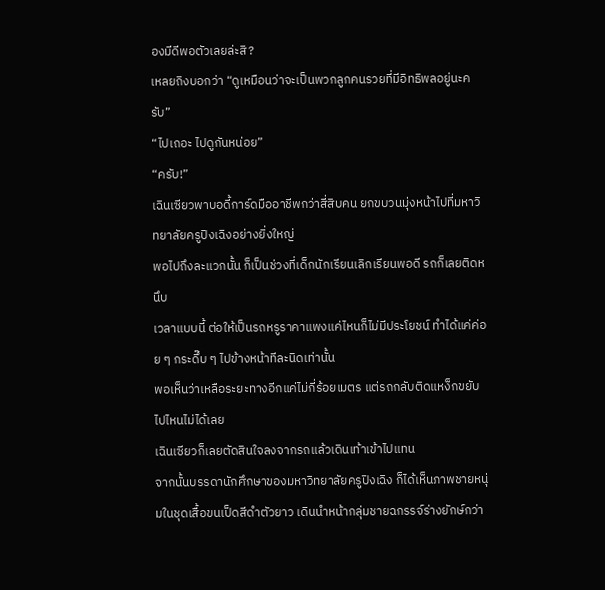องมีดีพอตัวเลยล่ะสิ?
เหลยถิงบอกว่า “ดูเหมือนว่าจะเป็นพวกลูกคนรวยที่มีอิทธิพลอยู่นะครับ”
“ไปเถอะ ไปดูกันหน่อย”
“ครับ!”
เฉินเซียวพาบอดี้การ์ดมืออาชีพกว่าสี่สิบคน ยกขบวนมุ่งหน้าไปที่มหาวิทยาลัยครูปิงเฉิงอย่างยิ่งใหญ่
พอไปถึงละแวกนั้น ก็เป็นช่วงที่เด็กนักเรียนเลิกเรียนพอดี รถก็เลยติดหนึบ
เวลาแบบนี้ ต่อให้เป็นรถหรูราคาแพงแค่ไหนก็ไม่มีประโยชน์ ทำได้แค่ค่อย ๆ กระดึ๊บ ๆ ไปข้างหน้าทีละนิดเท่านั้น
พอเห็นว่าเหลือระยะทางอีกแค่ไม่กี่ร้อยเมตร แต่รถกลับติดแหง็กขยับไปไหนไม่ได้เลย
เฉินเซียวก็เลยตัดสินใจลงจากรถแล้วเดินเท้าเข้าไปแทน
จากนั้นบรรดานักศึกษาของมหาวิทยาลัยครูปิงเฉิง ก็ได้เห็นภาพชายหนุ่มในชุดเสื้อขนเป็ดสีดำตัวยาว เดินนำหน้ากลุ่มชายฉกรรจ์ร่างยักษ์กว่า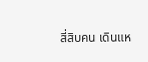สี่สิบคน เดินแห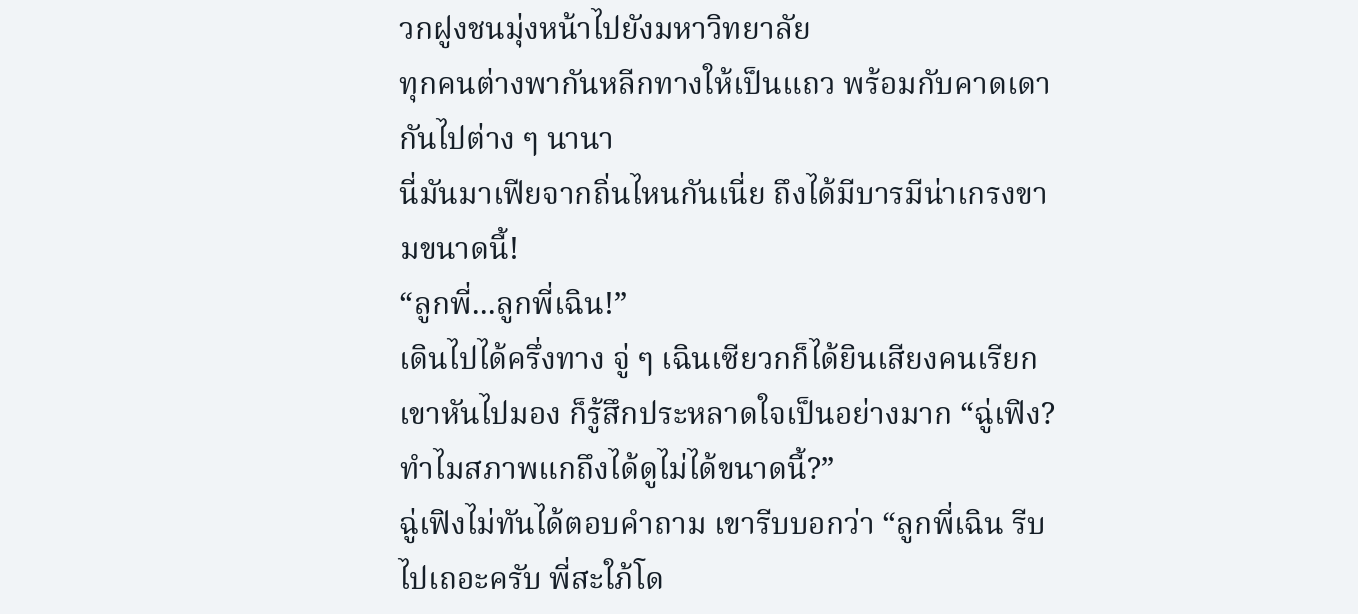วกฝูงชนมุ่งหน้าไปยังมหาวิทยาลัย
ทุกคนต่างพากันหลีกทางให้เป็นแถว พร้อมกับคาดเดากันไปต่าง ๆ นานา
นี่มันมาเฟียจากถิ่นไหนกันเนี่ย ถึงได้มีบารมีน่าเกรงขามขนาดนี้!
“ลูกพี่...ลูกพี่เฉิน!”
เดินไปได้ครึ่งทาง จู่ ๆ เฉินเซียวกก็ได้ยินเสียงคนเรียก
เขาหันไปมอง ก็รู้สึกประหลาดใจเป็นอย่างมาก “ฉู่เฟิง? ทำไมสภาพแกถึงได้ดูไม่ได้ขนาดนี้?”
ฉู่เฟิงไม่ทันได้ตอบคำถาม เขารีบบอกว่า “ลูกพี่เฉิน รีบไปเถอะครับ พี่สะใภ้โด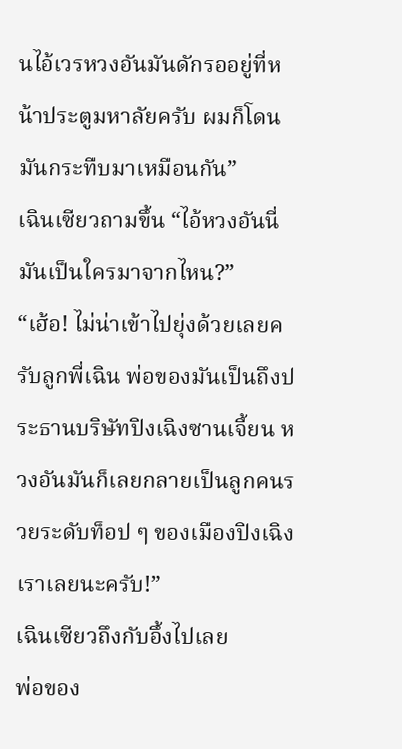นไอ้เวรหวงอันมันดักรออยู่ที่หน้าประตูมหาลัยครับ ผมก็โดนมันกระทืบมาเหมือนกัน”
เฉินเซียวถามขึ้น “ไอ้หวงอันนี่มันเป็นใครมาจากไหน?”
“เฮ้อ! ไม่น่าเข้าไปยุ่งด้วยเลยครับลูกพี่เฉิน พ่อของมันเป็นถึงประธานบริษัทปิงเฉิงซานเจี้ยน หวงอันมันก็เลยกลายเป็นลูกคนรวยระดับท็อป ๆ ของเมืองปิงเฉิงเราเลยนะครับ!”
เฉินเซียวถึงกับอึ้งไปเลย
พ่อของ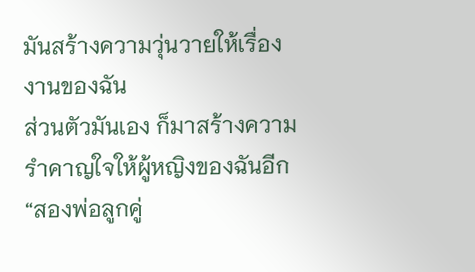มันสร้างความวุ่นวายให้เรื่องงานของฉัน
ส่วนตัวมันเอง ก็มาสร้างความรำคาญใจให้ผู้หญิงของฉันอีก
“สองพ่อลูกคู่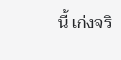นี้ เก่งจริ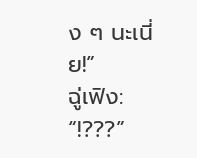ง ๆ นะเนี่ย!”
ฉู่เฟิง: “!???”